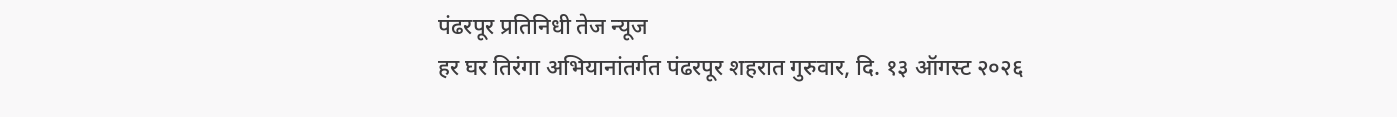पंढरपूर प्रतिनिधी तेज न्यूज
हर घर तिरंगा अभियानांतर्गत पंढरपूर शहरात गुरुवार, दि. १३ ऑगस्ट २०२६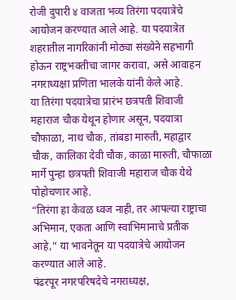रोजी दुपारी ४ वाजता भव्य तिरंगा पदयात्रेचे आयोजन करण्यात आले आहे. या पदयात्रेत शहरातील नागरिकांनी मोठ्या संख्येने सहभागी होऊन राष्ट्रभक्तीचा जागर करावा, असे आवाहन नगराध्यक्षा प्रणिता भालके यांनी केले आहे.
या तिरंगा पदयात्रेचा प्रारंभ छत्रपती शिवाजी महाराज चौक येथून होणार असून, पदयात्रा चौफाळा, नाथ चौक, तांबडा मारुती, महाद्वार चौक, कालिका देवी चौक, काळा मारुती, चौफाळा मार्गे पुन्हा छत्रपती शिवाजी महाराज चौक येथे पोहोचणार आहे.
“तिरंगा हा केवळ ध्वज नाही, तर आपल्या राष्ट्राचा अभिमान, एकता आणि स्वाभिमानाचे प्रतीक आहे,” या भावनेतून या पदयात्रेचे आयोजन करण्यात आले आहे.
पंढरपूर नगरपरिषदेचे नगराध्यक्ष,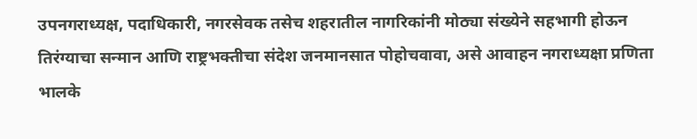उपनगराध्यक्ष, पदाधिकारी, नगरसेवक तसेच शहरातील नागरिकांनी मोठ्या संख्येने सहभागी होऊन तिरंग्याचा सन्मान आणि राष्ट्रभक्तीचा संदेश जनमानसात पोहोचवावा, असे आवाहन नगराध्यक्षा प्रणिता भालके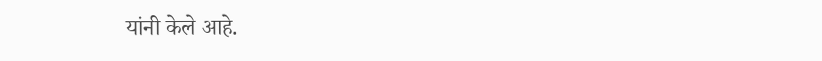यांनी केले आहे.